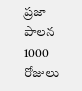ప్రజా పాలన 1000 రోజులు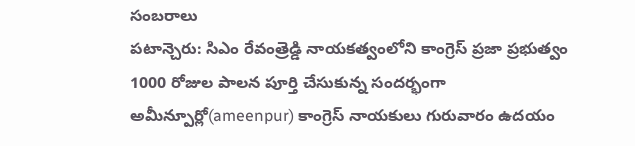సంబరాలు
పటాన్చెరు: సిఎం రేవంత్రెడ్డి నాయకత్వంలోని కాంగ్రెస్ ప్రజా ప్రభుత్వం 1000 రోజుల పాలన పూర్తి చేసుకున్న సందర్భంగా అమీన్పూర్లో(ameenpur) కాంగ్రెస్ నాయకులు గురువారం ఉదయం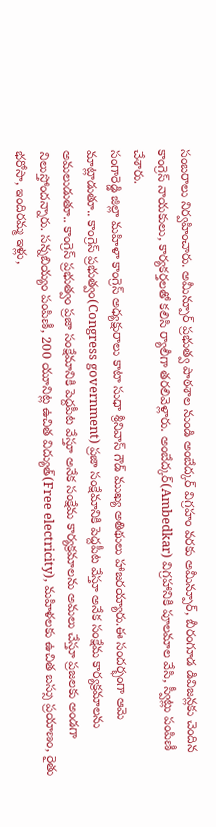సంబరాలు నిర్వహించారు. అమీన్పూర్ ప్రభుత్వ పాఠశాల నుండి అంబేద్కర్ విగ్రహం వరకు అమీన్పూర్, బీరంగూడ డివిజన్లకు చెందిన కాంగ్రెస్ నాయకులు, కార్యకర్తలతో కలిసి ర్యాలీగా తరలివెళ్లారు. అంబేద్కర్(Ambedkar) విగ్రహానికి పూలమాల వేసి, స్వీట్లు పంపిణీ చేశారు.
సంగారెడ్డి జిల్లా మహిళా కాంగ్రెస్ అధ్యక్షురాలు కాటా సుధా శ్రీనివాస్ గౌడ్ ముఖ్య అతిథులు హాజరయ్యారు.ఈ సందర్భంగా ఆమె మాట్లాడుతూ.. కాంగ్రెస్ ప్రభుత్వం(Congress government) ప్రజా సంక్షేమానికి పెద్దపీట వేస్తూ అనేక సంక్షేమ కార్యక్రమాలను అమలుడుతూ.. కాంగ్రెస్ ప్రభుత్వం ప్రజా సంక్షేమానికి పెద్దపీట వేస్తూ అనేక సంక్షేమ కార్యక్రమాలను అమలు చేస్తూ ప్రజలకు అండగా నిలుస్తోందన్నారు. సన్నబియ్యం పంపిణీ, 200 యూనిట్ల ఉచిత విద్యుత్(Free electricity), మహిళలకు ఉచిత బస్సు ప్రయాణం, రైతు భరోసా, ఇందిరమ్మ ఇళ్లు,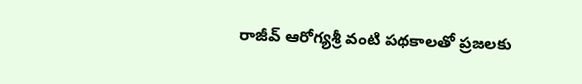రాజీవ్ ఆరోగ్యశ్రీ వంటి పథకాలతో ప్రజలకు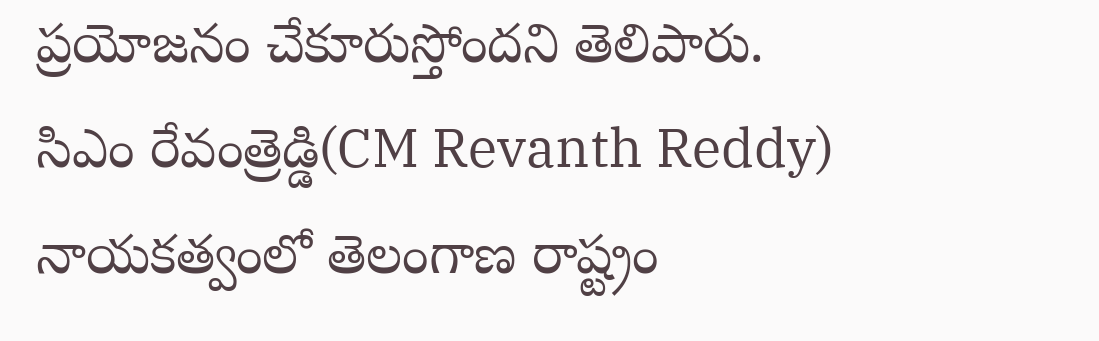ప్రయోజనం చేకూరుస్తోందని తెలిపారు.
సిఎం రేవంత్రెడ్డి(CM Revanth Reddy) నాయకత్వంలో తెలంగాణ రాష్ట్రం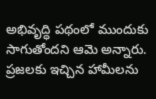అభివృద్ధి పథంలో ముందుకు సాగుతోందని ఆమె అన్నారు. ప్రజలకు ఇచ్చిన హామీలను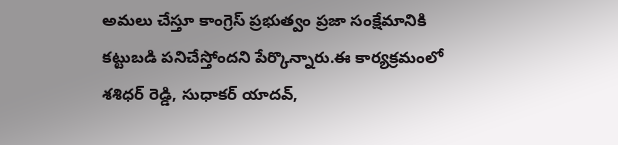అమలు చేస్తూ కాంగ్రెస్ ప్రభుత్వం ప్రజా సంక్షేమానికి కట్టుబడి పనిచేస్తోందని పేర్కొన్నారు.ఈ కార్యక్రమంలో శశిధర్ రెడ్డి, సుధాకర్ యాదవ్,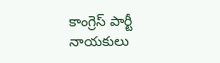కాంగ్రెస్ పార్టీ నాయకులు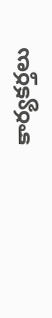కార్యకర్తలు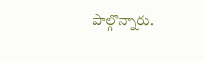పాల్గొన్నారు.